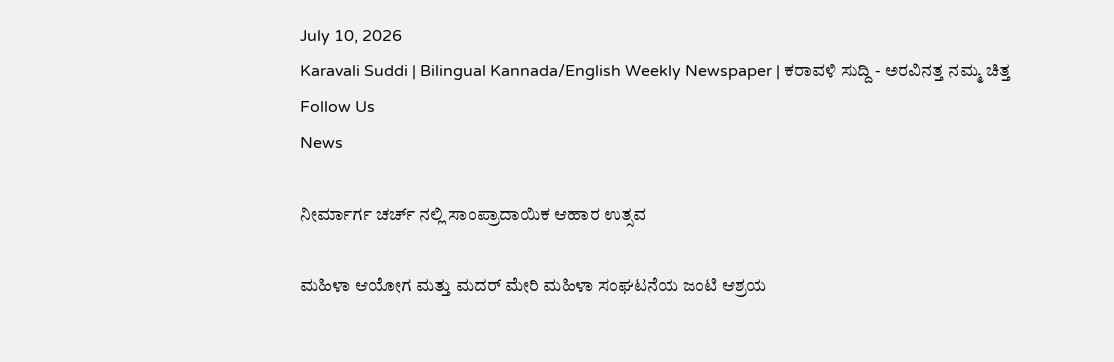July 10, 2026
Karavali Suddi | Bilingual Kannada/English Weekly Newspaper | ಕರಾವಳಿ ಸುದ್ದಿ - ಅರವಿನತ್ತ ನಮ್ಮ ಚಿತ್ತ
Follow Us
News

ನೀರ್ಮಾರ್ಗ ಚರ್ಚ್ ನಲ್ಲಿ ಸಾಂಪ್ರಾದಾಯಿಕ ಆಹಾರ ಉತ್ಸವ

ಮಹಿಳಾ ಆಯೋಗ ಮತ್ತು ಮದರ್ ಮೇರಿ ಮಹಿಳಾ ಸಂಘಟನೆಯ ಜಂಟಿ ಆಶ್ರಯ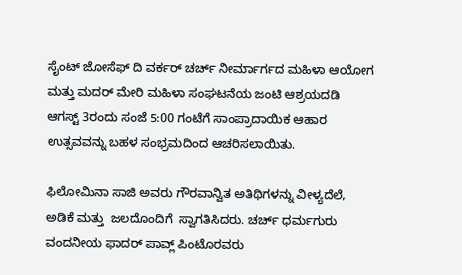ಸೈಂಟ್ ಜೋಸೆಫ್ ದಿ ವರ್ಕರ್ ಚರ್ಚ್ ನೀರ್ಮಾರ್ಗದ ಮಹಿಳಾ ಆಯೋಗ ಮತ್ತು ಮದರ್ ಮೇರಿ ಮಹಿಳಾ ಸಂಘಟನೆಯ ಜಂಟಿ ಆಶ್ರಯದಡಿ ಆಗಸ್ಟ್ 3ರಂದು ಸಂಜೆ 5:00 ಗಂಟೆಗೆ ಸಾಂಪ್ರಾದಾಯಿಕ ಆಹಾರ ಉತ್ಸವವನ್ನು ಬಹಳ ಸಂಭ್ರಮದಿಂದ ಆಚರಿಸಲಾಯಿತು.

ಫಿಲೋಮಿನಾ ಸಾಜಿ ಅವರು ಗೌರವಾನ್ವಿತ ಅತಿಥಿಗಳನ್ನು ವೀಳ್ಯದೆಲೆ‌, ಅಡಿಕೆ ಮತ್ತು  ಜಲದೊಂದಿಗೆ  ಸ್ವಾಗತಿಸಿದರು. ಚರ್ಚ್ ಧರ್ಮಗುರು ವಂದನೀಯ ಫಾದರ್ ಪಾವ್ಲ್ ಪಿಂಟೊರವರು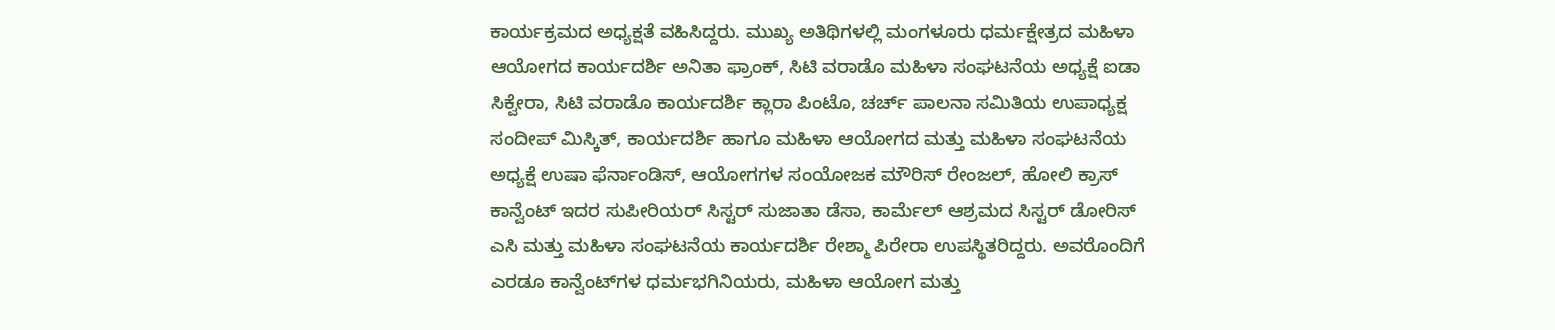ಕಾರ್ಯಕ್ರಮದ ಅಧ್ಯಕ್ಷತೆ ವಹಿಸಿದ್ದರು. ಮುಖ್ಯ ಅತಿಥಿಗಳಲ್ಲಿ ಮಂಗಳೂರು ಧರ್ಮಕ್ಷೇತ್ರದ ಮಹಿಳಾ ಆಯೋಗದ ಕಾರ್ಯದರ್ಶಿ ಅನಿತಾ ಫ್ರಾಂಕ್, ಸಿಟಿ ವರಾಡೊ ಮಹಿಳಾ ಸಂಘಟನೆಯ ಅಧ್ಯಕ್ಷೆ ಐಡಾ ಸಿಕ್ವೇರಾ, ಸಿಟಿ ವರಾಡೊ ಕಾರ್ಯದರ್ಶಿ ಕ್ಲಾರಾ ಪಿಂಟೊ, ಚರ್ಚ್ ಪಾಲನಾ ಸಮಿತಿಯ ಉಪಾಧ್ಯಕ್ಷ ಸಂದೀಪ್ ಮಿಸ್ಕಿತ್, ಕಾರ್ಯದರ್ಶಿ ಹಾಗೂ ಮಹಿಳಾ ಆಯೋಗದ ಮತ್ತು ಮಹಿಳಾ ಸಂಘಟನೆಯ ಅಧ್ಯಕ್ಷೆ ಉಷಾ ಫೆರ್ನಾಂಡಿಸ್, ಆಯೋಗಗಳ ಸಂಯೋಜಕ ಮೌರಿಸ್ ರೇಂಜಲ್, ಹೋಲಿ ಕ್ರಾಸ್ ಕಾನ್ವೆಂಟ್ ಇದರ ಸುಪೀರಿಯರ್ ಸಿಸ್ಟರ್ ಸುಜಾತಾ ಡೆಸಾ, ಕಾರ್ಮೆಲ್ ಆಶ್ರಮದ ಸಿಸ್ಟರ್ ಡೋರಿಸ್ ಎಸಿ ಮತ್ತು ಮಹಿಳಾ ಸಂಘಟನೆಯ ಕಾರ್ಯದರ್ಶಿ ರೇಶ್ಮಾ ಪಿರೇರಾ ಉಪಸ್ಥಿತರಿದ್ದರು. ಅವರೊಂದಿಗೆ ಎರಡೂ ಕಾನ್ವೆಂಟ್‌ಗಳ ಧರ್ಮಭಗಿನಿಯರು, ಮಹಿಳಾ ಆಯೋಗ ಮತ್ತು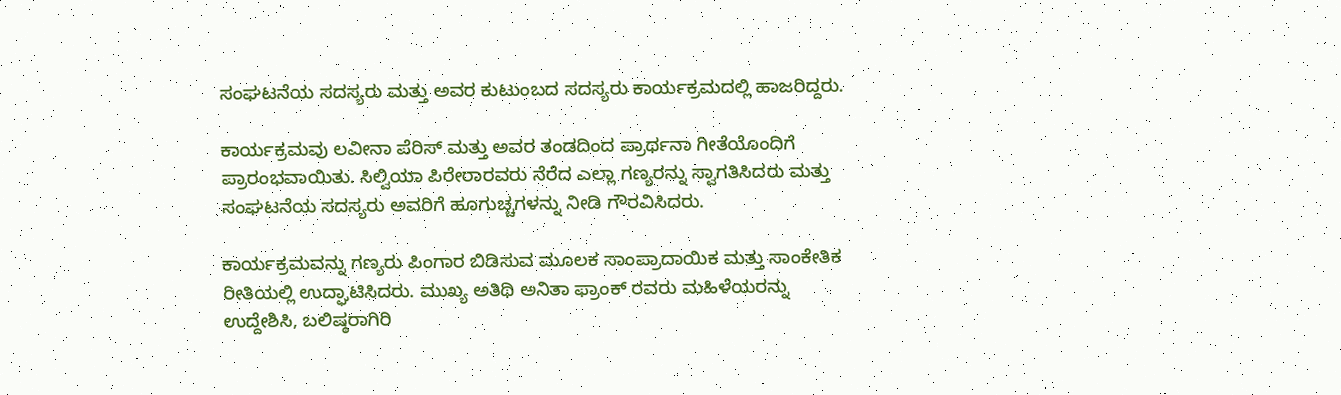ಸಂಘಟನೆಯ ಸದಸ್ಯರು ಮತ್ತು ಅವರ ಕುಟುಂಬದ ಸದಸ್ಯರು ಕಾರ್ಯಕ್ರಮದಲ್ಲಿ ಹಾಜರಿದ್ದರು.

ಕಾರ್ಯಕ್ರಮವು ಲವೀನಾ ಪೆರಿಸ್ ಮತ್ತು ಅವರ ತಂಡದಿಂದ ಪ್ರಾರ್ಥನಾ ಗೀತೆಯೊಂದಿಗೆ ಪ್ರಾರಂಭವಾಯಿತು. ಸಿಲ್ವಿಯಾ ಪಿರೇರಾರವರು ನೆರೆದ ಎಲ್ಲಾ ಗಣ್ಯರನ್ನು ಸ್ವಾಗತಿಸಿದರು ಮತ್ತು ಸಂಘಟನೆಯ ಸದಸ್ಯರು ಅವರಿಗೆ ಹೂಗುಚ್ಚಗಳನ್ನು ನೀಡಿ ಗೌರವಿಸಿದರು.

ಕಾರ್ಯಕ್ರಮವನ್ನು ಗಣ್ಯರು ಪಿಂಗಾರ ಬಿಡಿಸುವ ಮೂಲಕ ಸಾಂಪ್ರಾದಾಯಿಕ ಮತ್ತು ಸಾಂಕೇತಿಕ ರೀತಿಯಲ್ಲಿ ಉದ್ಘಾಟಿಸಿದರು. ಮುಖ್ಯ ಅತಿಥಿ ಅನಿತಾ ಫ್ರಾಂಕ್ ರವರು ಮಹಿಳೆಯರನ್ನು ಉದ್ದೇಶಿಸಿ, ಬಲಿಷ್ಠರಾಗಿರಿ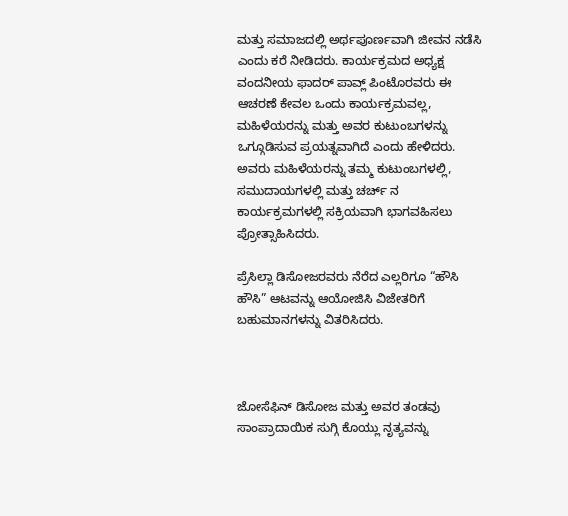ಮತ್ತು ಸಮಾಜದಲ್ಲಿ ಅರ್ಥಪೂರ್ಣವಾಗಿ ಜೀವನ ನಡೆಸಿ ಎಂದು ಕರೆ ನೀಡಿದರು. ಕಾರ್ಯಕ್ರಮದ ಅಧ್ಯಕ್ಷ ವಂದನೀಯ ಫಾದರ್ ಪಾವ್ಲ್ ಪಿಂಟೊರವರು ಈ ಆಚರಣೆ ಕೇವಲ ಒಂದು ಕಾರ್ಯಕ್ರಮವಲ್ಲ, ಮಹಿಳೆಯರನ್ನು ಮತ್ತು ಅವರ ಕುಟುಂಬಗಳನ್ನು ಒಗ್ಗೂಡಿಸುವ ಪ್ರಯತ್ನವಾಗಿದೆ ಎಂದು ಹೇಳಿದರು. ಅವರು ಮಹಿಳೆಯರನ್ನು ತಮ್ಮ ಕುಟುಂಬಗಳಲ್ಲಿ, ಸಮುದಾಯಗಳಲ್ಲಿ ಮತ್ತು ಚರ್ಚ್ ನ ಕಾರ್ಯಕ್ರಮಗಳಲ್ಲಿ ಸಕ್ರಿಯವಾಗಿ ಭಾಗವಹಿಸಲು ಪ್ರೋತ್ಸಾಹಿಸಿದರು.

ಪ್ರೆಸಿಲ್ಲಾ ಡಿಸೋಜರವರು ನೆರೆದ ಎಲ್ಲರಿಗೂ “ಹೌಸಿ ಹೌಸಿ” ಆಟವನ್ನು ಆಯೋಜಿಸಿ ವಿಜೇತರಿಗೆ ಬಹುಮಾನಗಳನ್ನು ವಿತರಿಸಿದರು.



ಜೋಸೆಫಿನ್ ಡಿಸೋಜ ಮತ್ತು ಅವರ ತಂಡವು ಸಾಂಪ್ರಾದಾಯಿಕ ಸುಗ್ಗಿ ಕೊಯ್ಲು ನೃತ್ಯವನ್ನು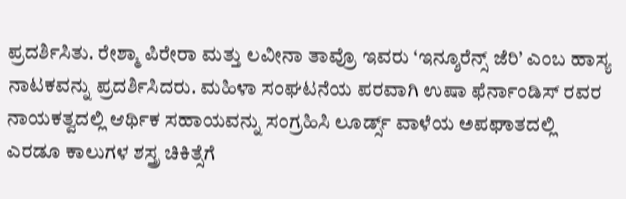ಪ್ರದರ್ಶಿಸಿತು. ರೇಶ್ಮಾ ಪಿರೇರಾ ಮತ್ತು ಲವೀನಾ ತಾವ್ರೊ ಇವರು ‘ಇನ್ಶೂರೆನ್ಸ್ ಜೆರಿ’ ಎಂಬ ಹಾಸ್ಯ ನಾಟಕವನ್ನು ಪ್ರದರ್ಶಿಸಿದರು. ಮಹಿಳಾ ಸಂಘಟನೆಯ ಪರವಾಗಿ ಉಷಾ ಫೆರ್ನಾಂಡಿಸ್ ರವರ ನಾಯಕತ್ವದಲ್ಲಿ ಆರ್ಥಿಕ ಸಹಾಯವನ್ನು ಸಂಗ್ರಹಿಸಿ ಲೂರ್ಡ್ಸ್ ವಾಳೆಯ ಅಪಘಾತದಲ್ಲಿ ಎರಡೂ ಕಾಲುಗಳ ಶಸ್ತ್ರ ಚಿಕಿತ್ಸೆಗೆ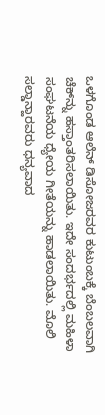ಒಳಗೊಂಡ ಆಲೆನ್ ಡಿಸೋಜರವರ ಕುಟುಂಬಕ್ಕೆ ಬೆಂಬಲವಾಗಿ ಚೆಕ್‌ನ್ನು ಹಸ್ತಾಂತರಿಸಲಾಯಿತು. ಇದೇ ಸಂದರ್ಭದಲ್ಲಿ ಮಹಿಳಾ ಸಂಘಟನೆಯ ಧ್ಯೇಯ ಗೀತೆಯನ್ನು ಹಾಡಲಾಯಿತು. ಮೊಲಿ ಸಲ್ಡಾನ್ಹಾರವರು ಧನ್ಯವಾದ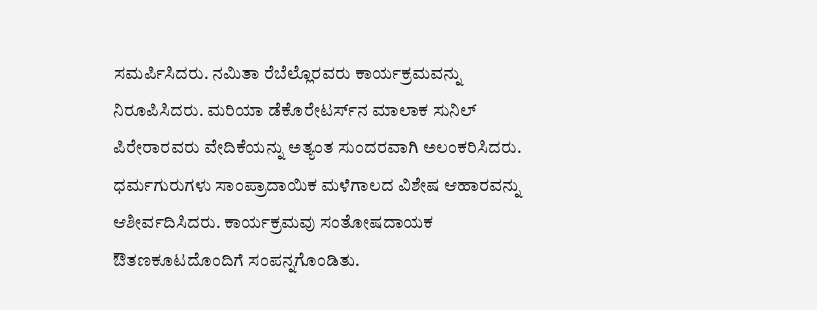ಸಮರ್ಪಿಸಿದರು. ನಮಿತಾ ರೆಬೆಲ್ಲೊರವರು ಕಾರ್ಯಕ್ರಮವನ್ನು ನಿರೂಪಿಸಿದರು. ಮರಿಯಾ ಡೆಕೊರೇಟರ್ಸ್‌ನ ಮಾಲಾಕ ಸುನಿಲ್ ಪಿರೇರಾರವರು ವೇದಿಕೆಯನ್ನು ಅತ್ಯಂತ ಸುಂದರವಾಗಿ ಅಲಂಕರಿಸಿದರು. ಧರ್ಮಗುರುಗಳು ಸಾಂಪ್ರಾದಾಯಿಕ ಮಳೆಗಾಲದ ವಿಶೇಷ ಆಹಾರವನ್ನು ಆಶೀರ್ವದಿಸಿದರು. ಕಾರ್ಯಕ್ರಮವು ಸಂತೋಷದಾಯಕ ಔತಣಕೂಟದೊಂದಿಗೆ ಸಂಪನ್ನಗೊಂಡಿತು.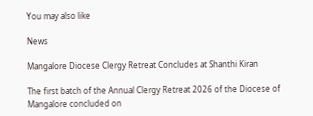You may also like

News

Mangalore Diocese Clergy Retreat Concludes at Shanthi Kiran

The first batch of the Annual Clergy Retreat 2026 of the Diocese of Mangalore concluded on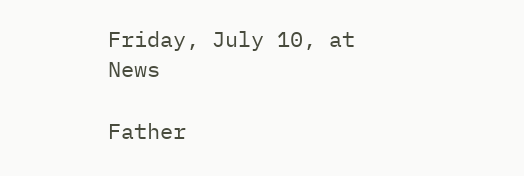Friday, July 10, at
News

Father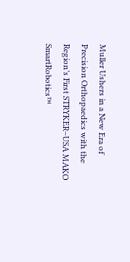Muller Ushers in a New Era of Precision Orthopaedics with the Region’s First STRYKER–USA MAKO SmartRobotics™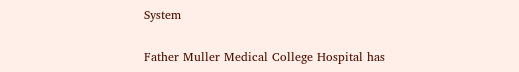System

Father Muller Medical College Hospital has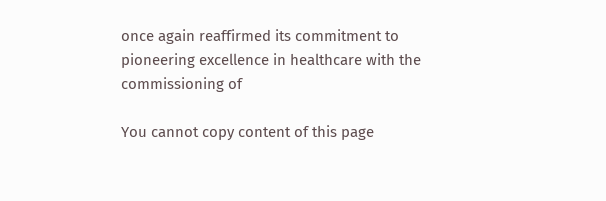once again reaffirmed its commitment to pioneering excellence in healthcare with the commissioning of

You cannot copy content of this page